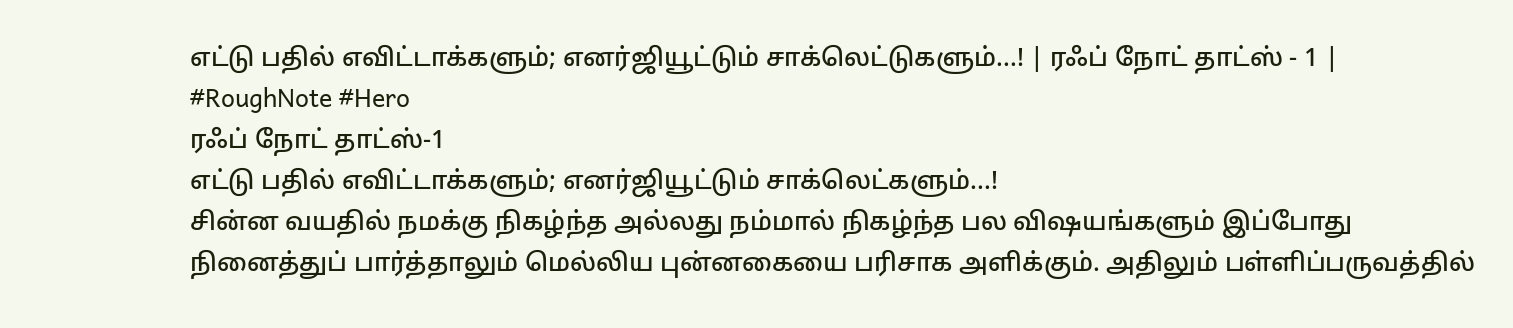எட்டு பதில் எவிட்டாக்களும்; எனர்ஜியூட்டும் சாக்லெட்டுகளும்...! | ரஃப் நோட் தாட்ஸ் - 1 | #RoughNote #Hero
ரஃப் நோட் தாட்ஸ்-1
எட்டு பதில் எவிட்டாக்களும்; எனர்ஜியூட்டும் சாக்லெட்களும்...!
சின்ன வயதில் நமக்கு நிகழ்ந்த அல்லது நம்மால் நிகழ்ந்த பல விஷயங்களும் இப்போது நினைத்துப் பார்த்தாலும் மெல்லிய புன்னகையை பரிசாக அளிக்கும். அதிலும் பள்ளிப்பருவத்தில்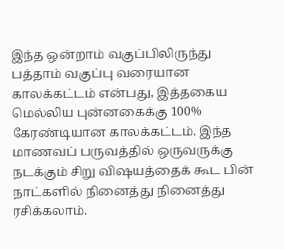இந்த ஒன்றாம் வகுப்பிலிருந்து பத்தாம் வகுப்பு வரையான காலக்கட்டம் என்பது, இத்தகைய மெல்லிய புன்னகைக்கு 100% கேரண்டியான காலக்கட்டம். இந்த மாணவப் பருவத்தில் ஒருவருக்கு நடக்கும் சிறு விஷயத்தைக் கூட பின் நாட்களில் நினைத்து நினைத்து ரசிக்கலாம்.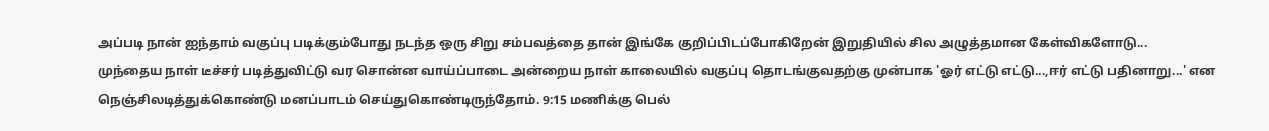அப்படி நான் ஐந்தாம் வகுப்பு படிக்கும்போது நடந்த ஒரு சிறு சம்பவத்தை தான் இங்கே குறிப்பிடப்போகிறேன் இறுதியில் சில அழுத்தமான கேள்விகளோடு...
முந்தைய நாள் டீச்சர் படித்துவிட்டு வர சொன்ன வாய்ப்பாடை அன்றைய நாள் காலையில் வகுப்பு தொடங்குவதற்கு முன்பாக 'ஓர் எட்டு எட்டு...,ஈர் எட்டு பதினாறு...' என நெஞ்சிலடித்துக்கொண்டு மனப்பாடம் செய்துகொண்டிருந்தோம். 9:15 மணிக்கு பெல்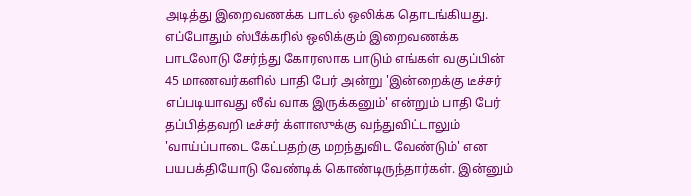அடித்து இறைவணக்க பாடல் ஒலிக்க தொடங்கியது. எப்போதும் ஸ்பீக்கரில் ஒலிக்கும் இறைவணக்க பாடலோடு சேர்ந்து கோரஸாக பாடும் எங்கள் வகுப்பின் 45 மாணவர்களில் பாதி பேர் அன்று 'இன்றைக்கு டீச்சர் எப்படியாவது லீவ் வாக இருக்கனும்' என்றும் பாதி பேர் தப்பித்தவறி டீச்சர் க்ளாஸுக்கு வந்துவிட்டாலும் 'வாய்ப்பாடை கேட்பதற்கு மறந்துவிட வேண்டும்' என பயபக்தியோடு வேண்டிக் கொண்டிருந்தார்கள். இன்னும்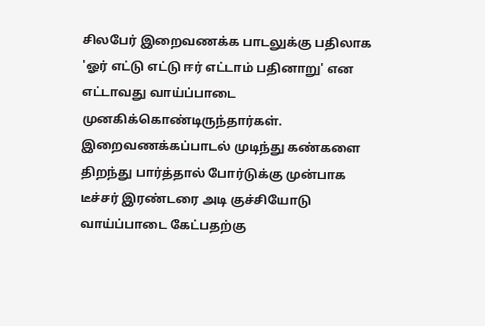சிலபேர் இறைவணக்க பாடலுக்கு பதிலாக 'ஓர் எட்டு எட்டு ஈர் எட்டாம் பதினாறு' என எட்டாவது வாய்ப்பாடை முனகிக்கொண்டிருந்தார்கள். இறைவணக்கப்பாடல் முடிந்து கண்களை திறந்து பார்த்தால் போர்டுக்கு முன்பாக டீச்சர் இரண்டரை அடி குச்சியோடு வாய்ப்பாடை கேட்பதற்கு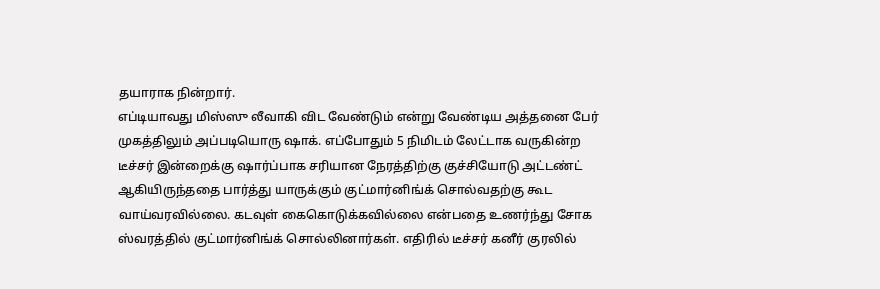தயாராக நின்றார்.
எப்டியாவது மிஸ்ஸு லீவாகி விட வேண்டும் என்று வேண்டிய அத்தனை பேர் முகத்திலும் அப்படியொரு ஷாக். எப்போதும் 5 நிமிடம் லேட்டாக வருகின்ற டீச்சர் இன்றைக்கு ஷார்ப்பாக சரியான நேரத்திற்கு குச்சியோடு அட்டண்ட் ஆகியிருந்ததை பார்த்து யாருக்கும் குட்மார்னிங்க் சொல்வதற்கு கூட வாய்வரவில்லை. கடவுள் கைகொடுக்கவில்லை என்பதை உணர்ந்து சோக ஸ்வரத்தில் குட்மார்னிங்க் சொல்லினார்கள். எதிரில் டீச்சர் கனீர் குரலில்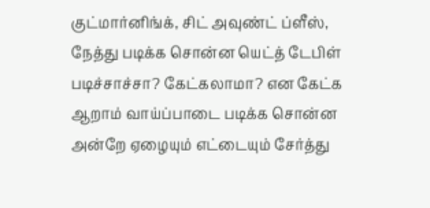குட்மார்னிங்க், சிட் அவுண்ட் ப்ளீஸ், நேத்து படிக்க சொன்ன யெட்த் டேபிள் படிச்சாச்சா? கேட்கலாமா? என கேட்க ஆறாம் வாய்ப்பாடை படிக்க சொன்ன அன்றே ஏழையும் எட்டையும் சேர்த்து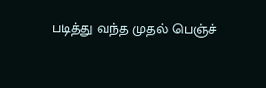படித்து வந்த முதல் பெஞ்ச்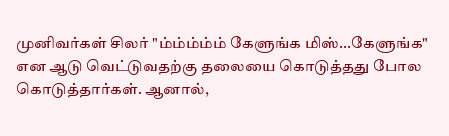முனிவர்கள் சிலர் "ம்ம்ம்ம்ம் கேளுங்க மிஸ்...கேளுங்க" என ஆடு வெட்டுவதற்கு தலையை கொடுத்தது போல கொடுத்தார்கள். ஆனால்,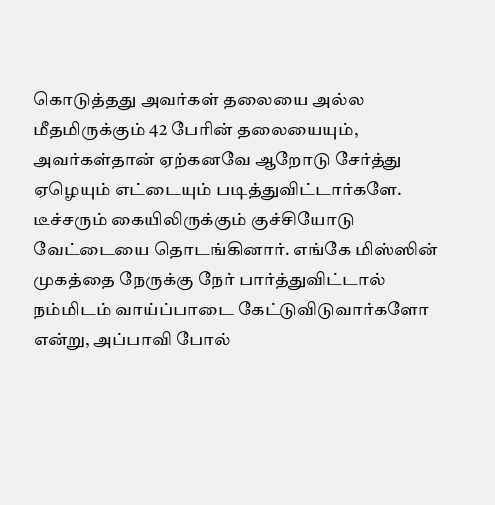கொடுத்தது அவர்கள் தலையை அல்ல மீதமிருக்கும் 42 பேரின் தலையையும், அவர்கள்தான் ஏற்கனவே ஆறோடு சேர்த்து ஏழெயும் எட்டையும் படித்துவிட்டார்களே.
டீச்சரும் கையிலிருக்கும் குச்சியோடு வேட்டையை தொடங்கினார். எங்கே மிஸ்ஸின் முகத்தை நேருக்கு நேர் பார்த்துவிட்டால் நம்மிடம் வாய்ப்பாடை கேட்டுவிடுவார்களோ என்று, அப்பாவி போல்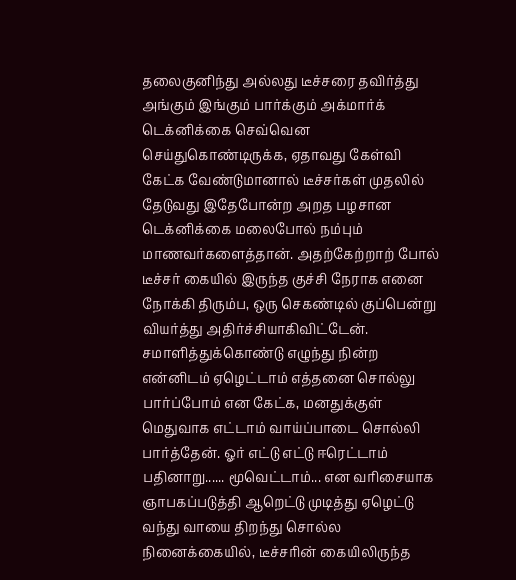தலைகுனிந்து அல்லது டீச்சரை தவிர்த்து அங்கும் இங்கும் பார்க்கும் அக்மார்க் டெக்னிக்கை செவ்வென செய்துகொண்டிருக்க, ஏதாவது கேள்வி கேட்க வேண்டுமானால் டீச்சர்கள் முதலில் தேடுவது இதேபோன்ற அறத பழசான டெக்னிக்கை மலைபோல் நம்பும் மாணவர்களைத்தான். அதற்கேற்றாற் போல் டீச்சர் கையில் இருந்த குச்சி நேராக எனை நோக்கி திரும்ப, ஒரு செகண்டில் குப்பென்று வியர்த்து அதிர்ச்சியாகிவிட்டேன். சமாளித்துக்கொண்டு எழுந்து நின்ற என்னிடம் ஏழெட்டாம் எத்தனை சொல்லு பார்ப்போம் என கேட்க, மனதுக்குள் மெதுவாக எட்டாம் வாய்ப்பாடை சொல்லி பார்த்தேன். ஓர் எட்டு எட்டு ஈரெட்டாம் பதினாறு...... மூவெட்டாம்... என வரிசையாக ஞாபகப்படுத்தி ஆறெட்டு முடித்து ஏழெட்டு வந்து வாயை திறந்து சொல்ல நினைக்கையில், டீச்சரின் கையிலிருந்த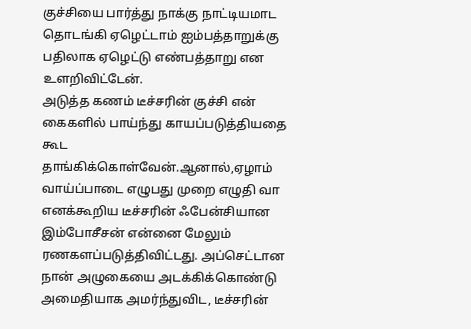குச்சியை பார்த்து நாக்கு நாட்டியமாட தொடங்கி ஏழெட்டாம் ஐம்பத்தாறுக்கு பதிலாக ஏழெட்டு எண்பத்தாறு என உளறிவிட்டேன்.
அடுத்த கணம் டீச்சரின் குச்சி என் கைகளில் பாய்ந்து காயப்படுத்தியதை கூட தாங்கிக்கொள்வேன்.ஆனால்,ஏழாம் வாய்ப்பாடை எழுபது முறை எழுதி வா எனக்கூறிய டீச்சரின் ஃபேன்சியான இம்போசீசன் என்னை மேலும் ரணகளப்படுத்திவிட்டது. அப்செட்டான நான் அழுகையை அடக்கிக்கொண்டு அமைதியாக அமர்ந்துவிட, டீச்சரின்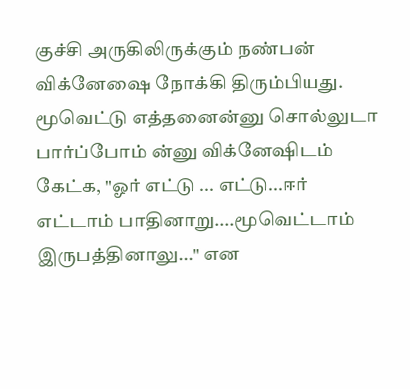குச்சி அருகிலிருக்கும் நண்பன் விக்னேஷை நோக்கி திரும்பியது. மூவெட்டு எத்தனைன்னு சொல்லுடா பார்ப்போம் ன்னு விக்னேஷிடம் கேட்க, "ஓர் எட்டு ... எட்டு...ஈர் எட்டாம் பாதினாறு....மூவெட்டாம் இருபத்தினாலு..." என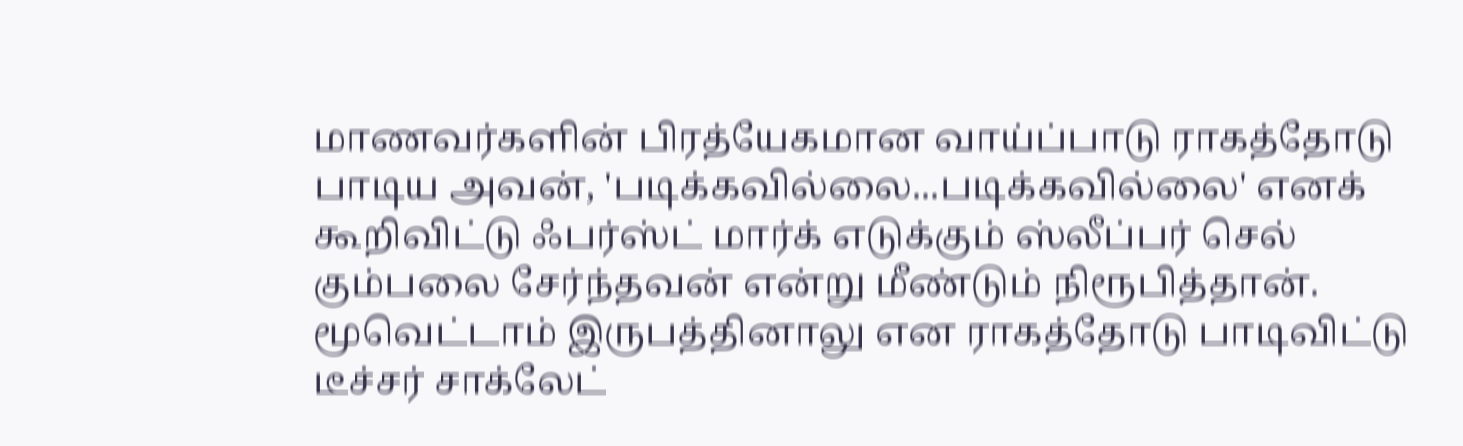மாணவர்களின் பிரத்யேகமான வாய்ப்பாடு ராகத்தோடு பாடிய அவன், 'படிக்கவில்லை...படிக்கவில்லை' எனக் கூறிவிட்டு ஃபர்ஸ்ட் மார்க் எடுக்கும் ஸ்லீப்பர் செல் கும்பலை சேர்ந்தவன் என்று மீண்டும் நிரூபித்தான். மூவெட்டாம் இருபத்தினாலு என ராகத்தோடு பாடிவிட்டு டீச்சர் சாக்லேட்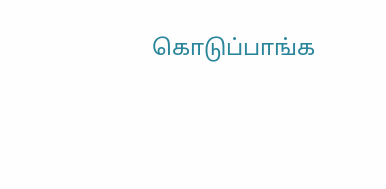கொடுப்பாங்க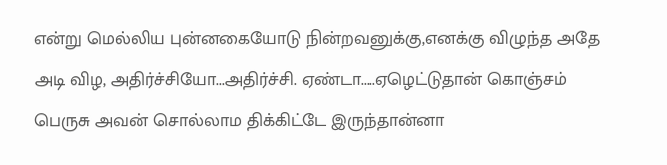என்று மெல்லிய புன்னகையோடு நின்றவனுக்கு,எனக்கு விழுந்த அதே அடி விழ, அதிர்ச்சியோ...அதிர்ச்சி. ஏண்டா.....ஏழெட்டுதான் கொஞ்சம் பெருசு அவன் சொல்லாம திக்கிட்டே இருந்தான்னா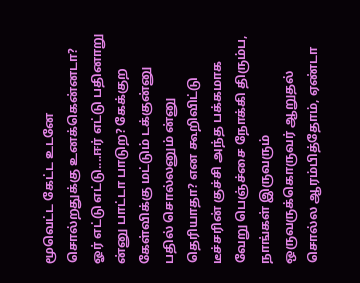மூவெட்ட கேட்ட உடனே சொல்றதுக்கு உனக்கென்னடா? ஓர் எட்டு எட்டு....ஈர் எட்டு பதினாறு ன்னு பாட்டா பாடுற? கேக்குற கேள்விக்கு மட்டும் டக்குன்னு பதில் சொல்லனும் ன்னு தெரியாதா? என கூறிவிட்டு டீச்சரின் குச்சி அந்த பக்கமாக வேறு பெஞ்ச்சை நோக்கி திரும்ப, நாங்கள் இருவரும் ஒருவருக்கொருவர் ஆறுதல் சொல்ல ஆரம்பித்தோம், ஏண்டா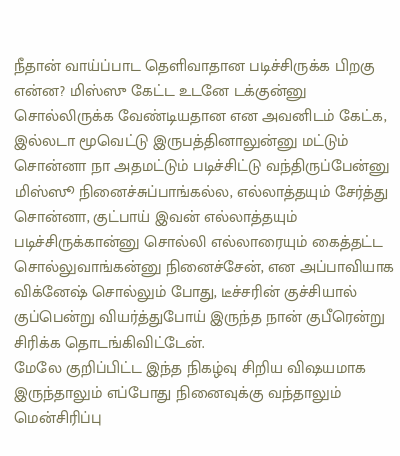நீதான் வாய்ப்பாட தெளிவாதான படிச்சிருக்க பிறகு என்ன? மிஸ்ஸு கேட்ட உடனே டக்குன்னு சொல்லிருக்க வேண்டியதான என அவனிடம் கேட்க, இல்லடா மூவெட்டு இருபத்தினாலுன்னு மட்டும் சொன்னா நா அதமட்டும் படிச்சிட்டு வந்திருப்பேன்னு மிஸ்ஸூ நினைச்சுப்பாங்கல்ல, எல்லாத்தயும் சேர்த்து சொன்னா, குட்பாய் இவன் எல்லாத்தயும் படிச்சிருக்கான்னு சொல்லி எல்லாரையும் கைத்தட்ட சொல்லுவாங்கன்னு நினைச்சேன், என அப்பாவியாக விக்னேஷ் சொல்லும் போது, டீச்சரின் குச்சியால் குப்பென்று வியர்த்துபோய் இருந்த நான் குபீரென்று சிரிக்க தொடங்கிவிட்டேன்.
மேலே குறிப்பிட்ட இந்த நிகழ்வு சிறிய விஷயமாக இருந்தாலும் எப்போது நினைவுக்கு வந்தாலும் மென்சிரிப்பு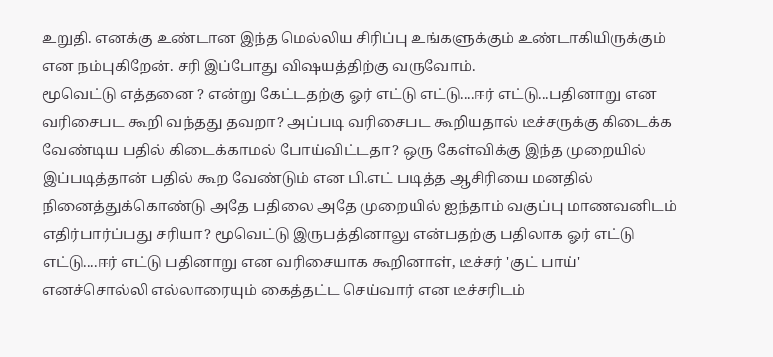உறுதி. எனக்கு உண்டான இந்த மெல்லிய சிரிப்பு உங்களுக்கும் உண்டாகியிருக்கும் என நம்புகிறேன். சரி இப்போது விஷயத்திற்கு வருவோம்.
மூவெட்டு எத்தனை ? என்று கேட்டதற்கு ஓர் எட்டு எட்டு....ஈர் எட்டு...பதினாறு என வரிசைபட கூறி வந்தது தவறா? அப்படி வரிசைபட கூறியதால் டீச்சருக்கு கிடைக்க வேண்டிய பதில் கிடைக்காமல் போய்விட்டதா? ஒரு கேள்விக்கு இந்த முறையில் இப்படித்தான் பதில் கூற வேண்டும் என பி.எட் படித்த ஆசிரியை மனதில் நினைத்துக்கொண்டு அதே பதிலை அதே முறையில் ஐந்தாம் வகுப்பு மாணவனிடம் எதிர்பார்ப்பது சரியா? மூவெட்டு இருபத்தினாலு என்பதற்கு பதிலாக ஓர் எட்டு எட்டு....ஈர் எட்டு பதினாறு என வரிசையாக கூறினாள், டீச்சர் 'குட் பாய்' எனச்சொல்லி எல்லாரையும் கைத்தட்ட செய்வார் என டீச்சரிடம்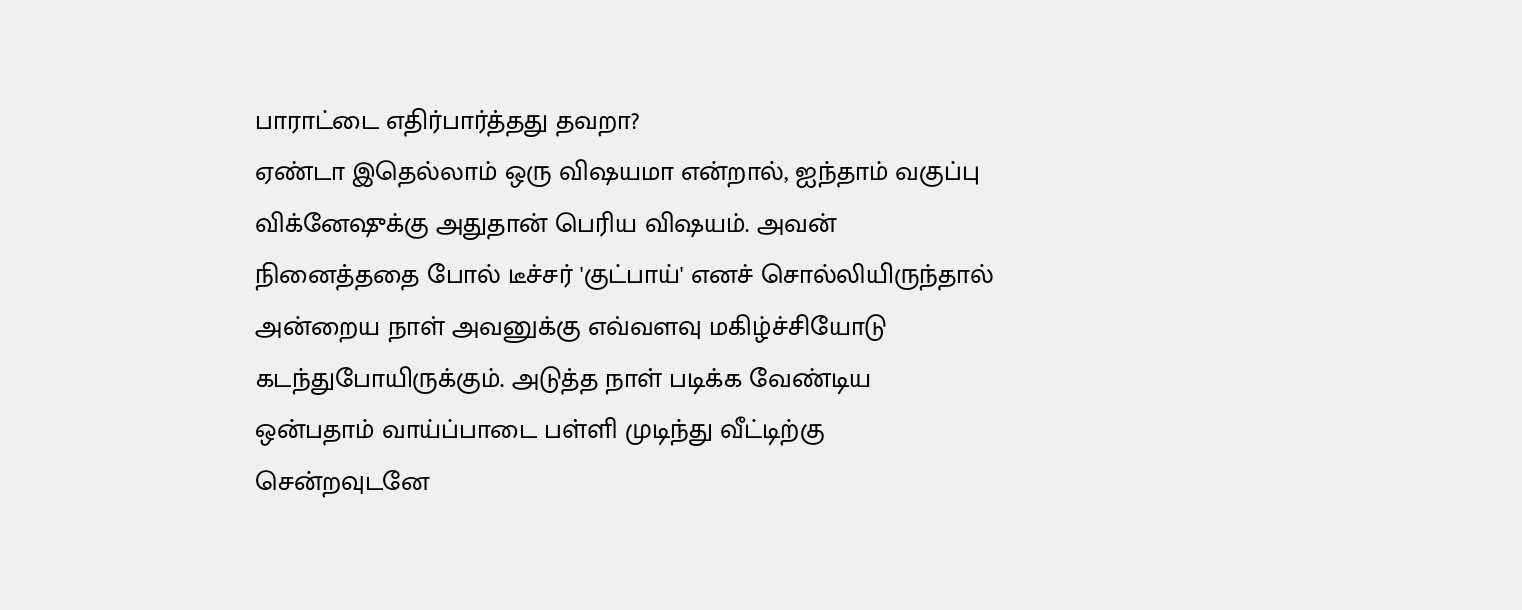பாராட்டை எதிர்பார்த்தது தவறா?
ஏண்டா இதெல்லாம் ஒரு விஷயமா என்றால், ஐந்தாம் வகுப்பு விக்னேஷுக்கு அதுதான் பெரிய விஷயம். அவன் நினைத்ததை போல் டீச்சர் 'குட்பாய்' எனச் சொல்லியிருந்தால் அன்றைய நாள் அவனுக்கு எவ்வளவு மகிழ்ச்சியோடு கடந்துபோயிருக்கும். அடுத்த நாள் படிக்க வேண்டிய ஒன்பதாம் வாய்ப்பாடை பள்ளி முடிந்து வீட்டிற்கு சென்றவுடனே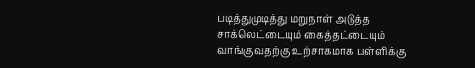படித்துமுடித்து மறுநாள் அடுத்த சாக்லெட்டையும் கைத்தட்டையும் வாங்குவதற்கு உற்சாகமாக பள்ளிக்கு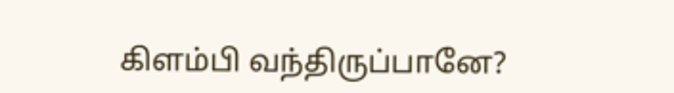கிளம்பி வந்திருப்பானே?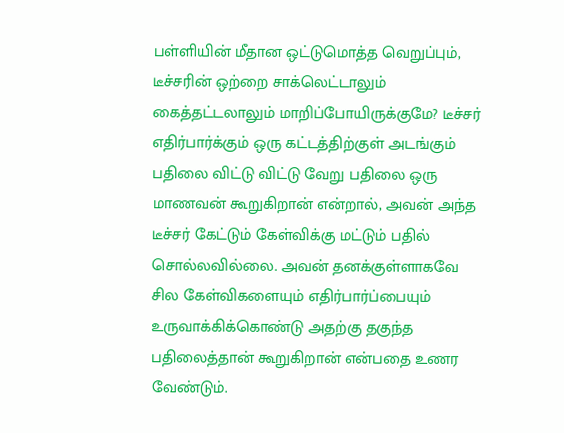பள்ளியின் மீதான ஒட்டுமொத்த வெறுப்பும், டீச்சரின் ஒற்றை சாக்லெட்டாலும் கைத்தட்டலாலும் மாறிப்போயிருக்குமே? டீச்சர் எதிர்பார்க்கும் ஒரு கட்டத்திற்குள் அடங்கும் பதிலை விட்டு விட்டு வேறு பதிலை ஒரு மாணவன் கூறுகிறான் என்றால், அவன் அந்த டீச்சர் கேட்டும் கேள்விக்கு மட்டும் பதில் சொல்லவில்லை. அவன் தனக்குள்ளாகவே சில கேள்விகளையும் எதிர்பார்ப்பையும் உருவாக்கிக்கொண்டு அதற்கு தகுந்த பதிலைத்தான் கூறுகிறான் என்பதை உணர வேண்டும்.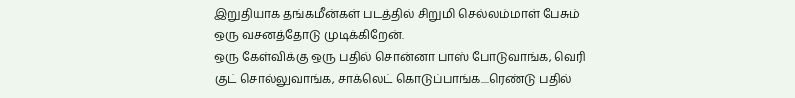இறுதியாக தங்கமீன்கள் படத்தில் சிறுமி செல்லம்மாள் பேசும் ஒரு வசனத்தோடு முடிக்கிறேன்.
ஒரு கேள்விக்கு ஒரு பதில் சொன்னா பாஸ் போடுவாங்க, வெரி குட் சொல்லுவாங்க, சாக்லெட் கொடுப்பாங்க....ரெண்டு பதில்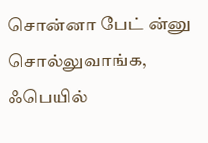சொன்னா பேட் ன்னு சொல்லுவாங்க, ஃபெயில்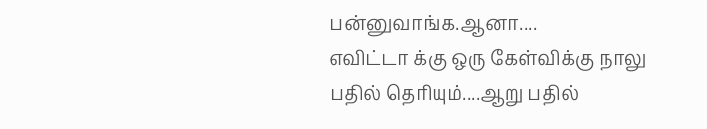பன்னுவாங்க.ஆனா....
எவிட்டா க்கு ஒரு கேள்விக்கு நாலு பதில் தெரியும்....ஆறு பதில்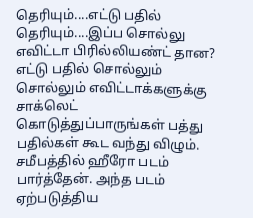தெரியும்....எட்டு பதில் தெரியும்....இப்ப சொல்லு எவிட்டா பிரில்லியண்ட் தான?
எட்டு பதில் சொல்லும் சொல்லும் எவிட்டாக்களுக்கு சாக்லெட் கொடுத்துப்பாருங்கள் பத்து பதில்கள் கூட வந்து விழும்.
சமீபத்தில் ஹீரோ படம் பார்த்தேன். அந்த படம் ஏற்படுத்திய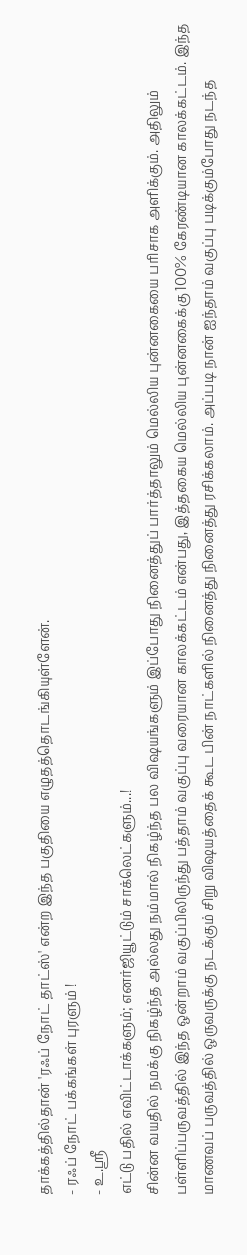தாக்கத்தில்தான் 'ரஃப் நோட் தாட்ஸ்' என்ற இந்த பகுதியை எழுதத்தொடங்கியுள்ளேன்.
- ரஃப் நோட் பக்கங்கள் புரளும் !
- உ.ஸ்ரீ
எட்டு பதில் எவிட்டாக்களும்; எனர்ஜியூட்டும் சாக்லெட்களும்...!
சின்ன வயதில் நமக்கு நிகழ்ந்த அல்லது நம்மால் நிகழ்ந்த பல விஷயங்களும் இப்போது நினைத்துப் பார்த்தாலும் மெல்லிய புன்னகையை பரிசாக அளிக்கும். அதிலும் பள்ளிப்பருவத்தில் இந்த ஒன்றாம் வகுப்பிலிருந்து பத்தாம் வகுப்பு வரையான காலக்கட்டம் என்பது, இத்தகைய மெல்லிய புன்னகைக்கு 100% கேரண்டியான காலக்கட்டம். இந்த மாணவப் பருவத்தில் ஒருவருக்கு நடக்கும் சிறு விஷயத்தைக் கூட பின் நாட்களில் நினைத்து நினைத்து ரசிக்கலாம். அப்படி நான் ஐந்தாம் வகுப்பு படிக்கும்போது நடந்த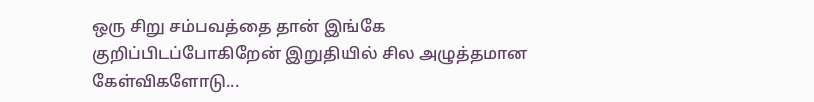ஒரு சிறு சம்பவத்தை தான் இங்கே குறிப்பிடப்போகிறேன் இறுதியில் சில அழுத்தமான கேள்விகளோடு...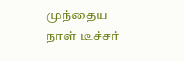முந்தைய நாள் டீச்சர்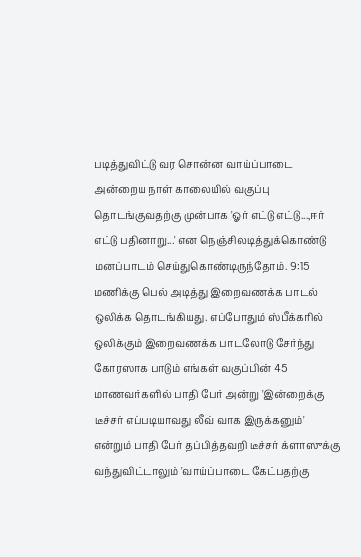படித்துவிட்டு வர சொன்ன வாய்ப்பாடை அன்றைய நாள் காலையில் வகுப்பு தொடங்குவதற்கு முன்பாக 'ஓர் எட்டு எட்டு...,ஈர் எட்டு பதினாறு...' என நெஞ்சிலடித்துக்கொண்டு மனப்பாடம் செய்துகொண்டிருந்தோம். 9:15 மணிக்கு பெல் அடித்து இறைவணக்க பாடல் ஒலிக்க தொடங்கியது. எப்போதும் ஸ்பீக்கரில் ஒலிக்கும் இறைவணக்க பாடலோடு சேர்ந்து கோரஸாக பாடும் எங்கள் வகுப்பின் 45 மாணவர்களில் பாதி பேர் அன்று 'இன்றைக்கு டீச்சர் எப்படியாவது லீவ் வாக இருக்கனும்' என்றும் பாதி பேர் தப்பித்தவறி டீச்சர் க்ளாஸுக்கு வந்துவிட்டாலும் 'வாய்ப்பாடை கேட்பதற்கு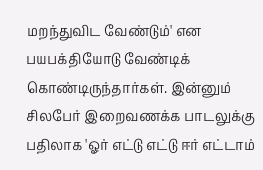மறந்துவிட வேண்டும்' என பயபக்தியோடு வேண்டிக் கொண்டிருந்தார்கள். இன்னும் சிலபேர் இறைவணக்க பாடலுக்கு பதிலாக 'ஓர் எட்டு எட்டு ஈர் எட்டாம்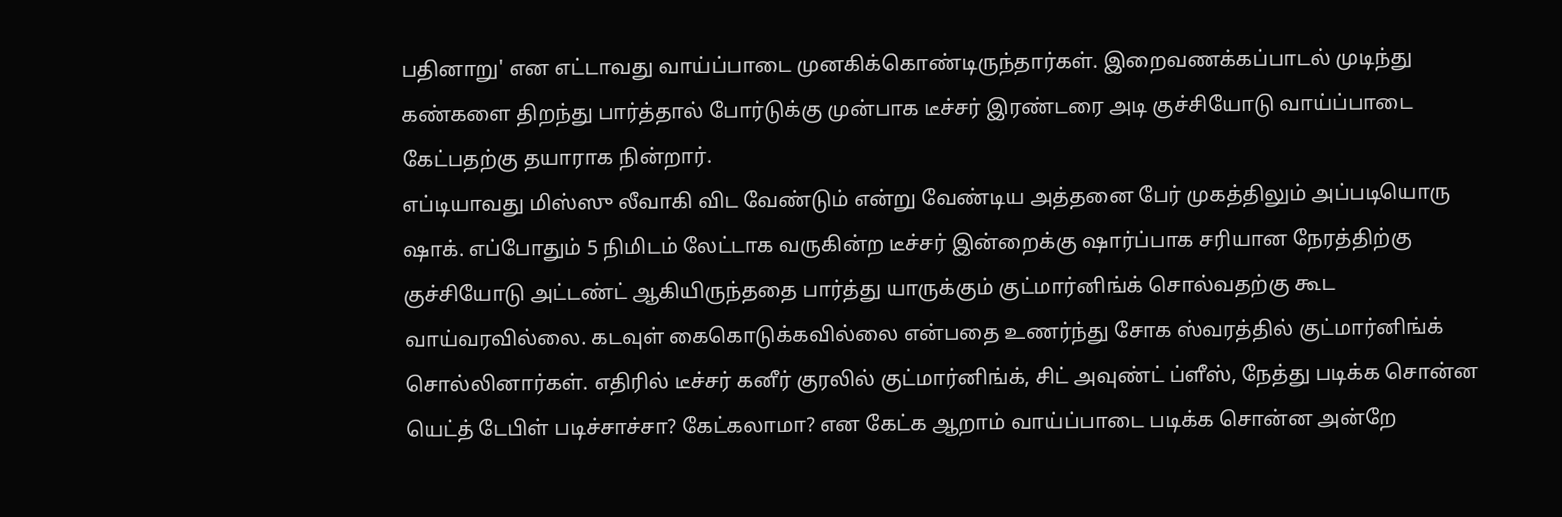பதினாறு' என எட்டாவது வாய்ப்பாடை முனகிக்கொண்டிருந்தார்கள். இறைவணக்கப்பாடல் முடிந்து கண்களை திறந்து பார்த்தால் போர்டுக்கு முன்பாக டீச்சர் இரண்டரை அடி குச்சியோடு வாய்ப்பாடை கேட்பதற்கு தயாராக நின்றார்.
எப்டியாவது மிஸ்ஸு லீவாகி விட வேண்டும் என்று வேண்டிய அத்தனை பேர் முகத்திலும் அப்படியொரு ஷாக். எப்போதும் 5 நிமிடம் லேட்டாக வருகின்ற டீச்சர் இன்றைக்கு ஷார்ப்பாக சரியான நேரத்திற்கு குச்சியோடு அட்டண்ட் ஆகியிருந்ததை பார்த்து யாருக்கும் குட்மார்னிங்க் சொல்வதற்கு கூட வாய்வரவில்லை. கடவுள் கைகொடுக்கவில்லை என்பதை உணர்ந்து சோக ஸ்வரத்தில் குட்மார்னிங்க் சொல்லினார்கள். எதிரில் டீச்சர் கனீர் குரலில் குட்மார்னிங்க், சிட் அவுண்ட் ப்ளீஸ், நேத்து படிக்க சொன்ன யெட்த் டேபிள் படிச்சாச்சா? கேட்கலாமா? என கேட்க ஆறாம் வாய்ப்பாடை படிக்க சொன்ன அன்றே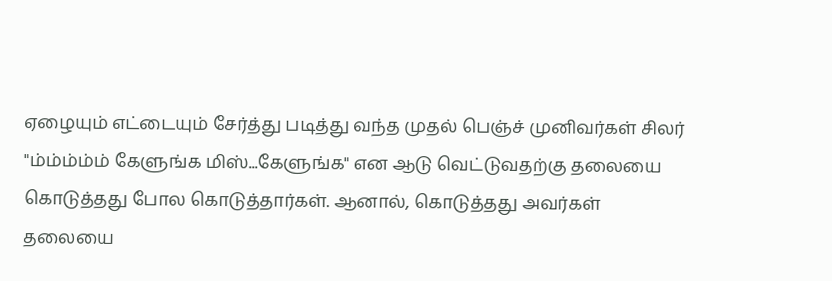ஏழையும் எட்டையும் சேர்த்து படித்து வந்த முதல் பெஞ்ச் முனிவர்கள் சிலர் "ம்ம்ம்ம்ம் கேளுங்க மிஸ்...கேளுங்க" என ஆடு வெட்டுவதற்கு தலையை கொடுத்தது போல கொடுத்தார்கள். ஆனால், கொடுத்தது அவர்கள் தலையை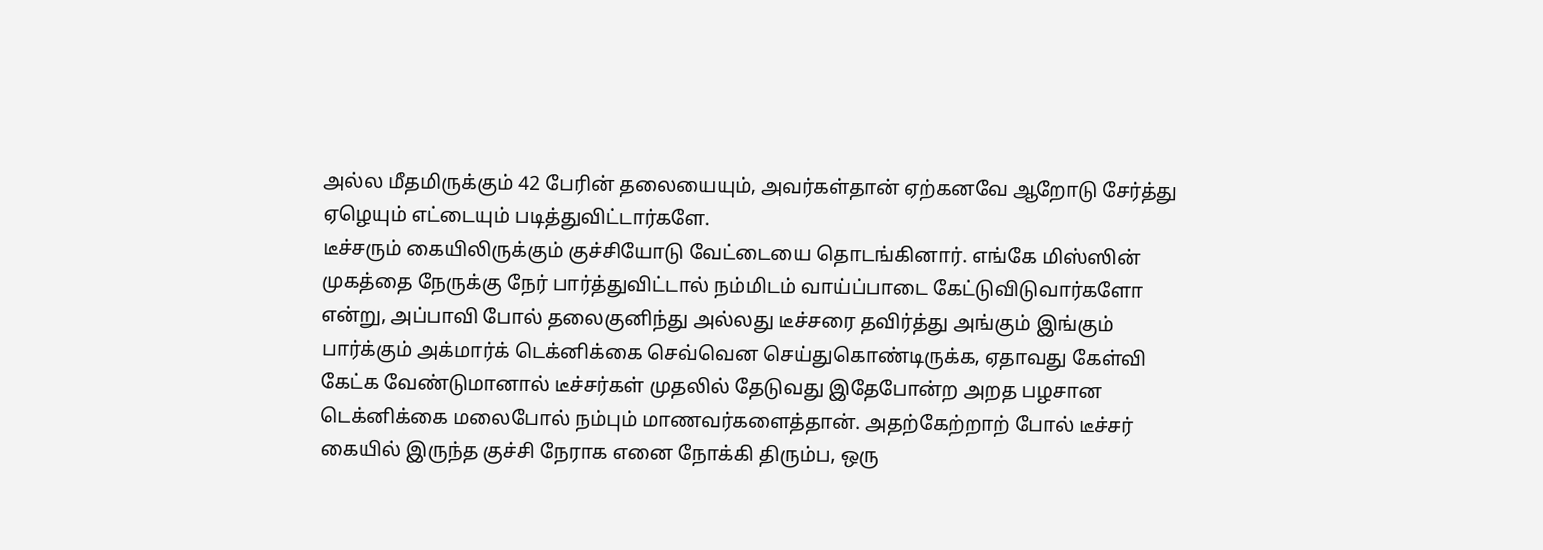அல்ல மீதமிருக்கும் 42 பேரின் தலையையும், அவர்கள்தான் ஏற்கனவே ஆறோடு சேர்த்து ஏழெயும் எட்டையும் படித்துவிட்டார்களே.
டீச்சரும் கையிலிருக்கும் குச்சியோடு வேட்டையை தொடங்கினார். எங்கே மிஸ்ஸின் முகத்தை நேருக்கு நேர் பார்த்துவிட்டால் நம்மிடம் வாய்ப்பாடை கேட்டுவிடுவார்களோ என்று, அப்பாவி போல் தலைகுனிந்து அல்லது டீச்சரை தவிர்த்து அங்கும் இங்கும் பார்க்கும் அக்மார்க் டெக்னிக்கை செவ்வென செய்துகொண்டிருக்க, ஏதாவது கேள்வி கேட்க வேண்டுமானால் டீச்சர்கள் முதலில் தேடுவது இதேபோன்ற அறத பழசான டெக்னிக்கை மலைபோல் நம்பும் மாணவர்களைத்தான். அதற்கேற்றாற் போல் டீச்சர் கையில் இருந்த குச்சி நேராக எனை நோக்கி திரும்ப, ஒரு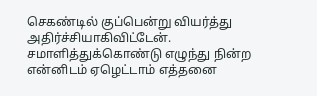செகண்டில் குப்பென்று வியர்த்து அதிர்ச்சியாகிவிட்டேன். சமாளித்துக்கொண்டு எழுந்து நின்ற என்னிடம் ஏழெட்டாம் எத்தனை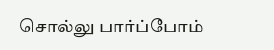சொல்லு பார்ப்போம்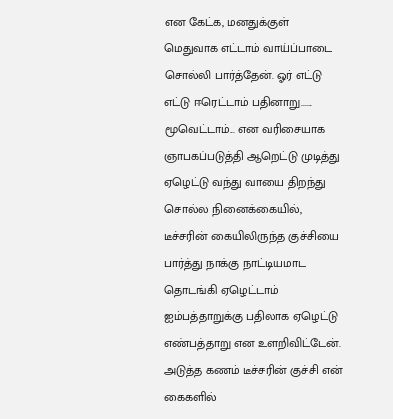என கேட்க, மனதுக்குள் மெதுவாக எட்டாம் வாய்ப்பாடை சொல்லி பார்த்தேன். ஓர் எட்டு எட்டு ஈரெட்டாம் பதினாறு...... மூவெட்டாம்... என வரிசையாக ஞாபகப்படுத்தி ஆறெட்டு முடித்து ஏழெட்டு வந்து வாயை திறந்து சொல்ல நினைக்கையில், டீச்சரின் கையிலிருந்த குச்சியை பார்த்து நாக்கு நாட்டியமாட தொடங்கி ஏழெட்டாம் ஐம்பத்தாறுக்கு பதிலாக ஏழெட்டு எண்பத்தாறு என உளறிவிட்டேன்.
அடுத்த கணம் டீச்சரின் குச்சி என் கைகளில்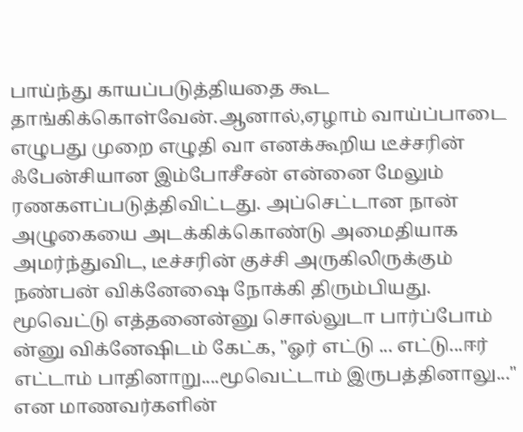பாய்ந்து காயப்படுத்தியதை கூட தாங்கிக்கொள்வேன்.ஆனால்,ஏழாம் வாய்ப்பாடை எழுபது முறை எழுதி வா எனக்கூறிய டீச்சரின் ஃபேன்சியான இம்போசீசன் என்னை மேலும் ரணகளப்படுத்திவிட்டது. அப்செட்டான நான் அழுகையை அடக்கிக்கொண்டு அமைதியாக அமர்ந்துவிட, டீச்சரின் குச்சி அருகிலிருக்கும் நண்பன் விக்னேஷை நோக்கி திரும்பியது. மூவெட்டு எத்தனைன்னு சொல்லுடா பார்ப்போம் ன்னு விக்னேஷிடம் கேட்க, "ஓர் எட்டு ... எட்டு...ஈர் எட்டாம் பாதினாறு....மூவெட்டாம் இருபத்தினாலு..." என மாணவர்களின்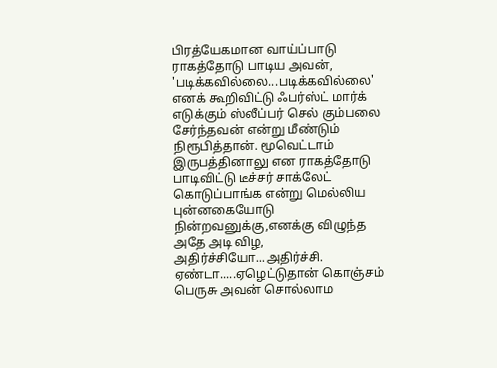பிரத்யேகமான வாய்ப்பாடு ராகத்தோடு பாடிய அவன், 'படிக்கவில்லை...படிக்கவில்லை' எனக் கூறிவிட்டு ஃபர்ஸ்ட் மார்க் எடுக்கும் ஸ்லீப்பர் செல் கும்பலை சேர்ந்தவன் என்று மீண்டும் நிரூபித்தான். மூவெட்டாம் இருபத்தினாலு என ராகத்தோடு பாடிவிட்டு டீச்சர் சாக்லேட் கொடுப்பாங்க என்று மெல்லிய புன்னகையோடு நின்றவனுக்கு,எனக்கு விழுந்த அதே அடி விழ, அதிர்ச்சியோ...அதிர்ச்சி. ஏண்டா.....ஏழெட்டுதான் கொஞ்சம் பெருசு அவன் சொல்லாம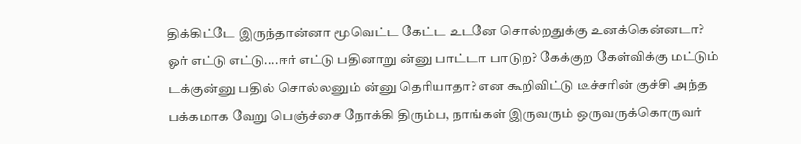திக்கிட்டே இருந்தான்னா மூவெட்ட கேட்ட உடனே சொல்றதுக்கு உனக்கென்னடா? ஓர் எட்டு எட்டு....ஈர் எட்டு பதினாறு ன்னு பாட்டா பாடுற? கேக்குற கேள்விக்கு மட்டும் டக்குன்னு பதில் சொல்லனும் ன்னு தெரியாதா? என கூறிவிட்டு டீச்சரின் குச்சி அந்த பக்கமாக வேறு பெஞ்ச்சை நோக்கி திரும்ப, நாங்கள் இருவரும் ஒருவருக்கொருவர்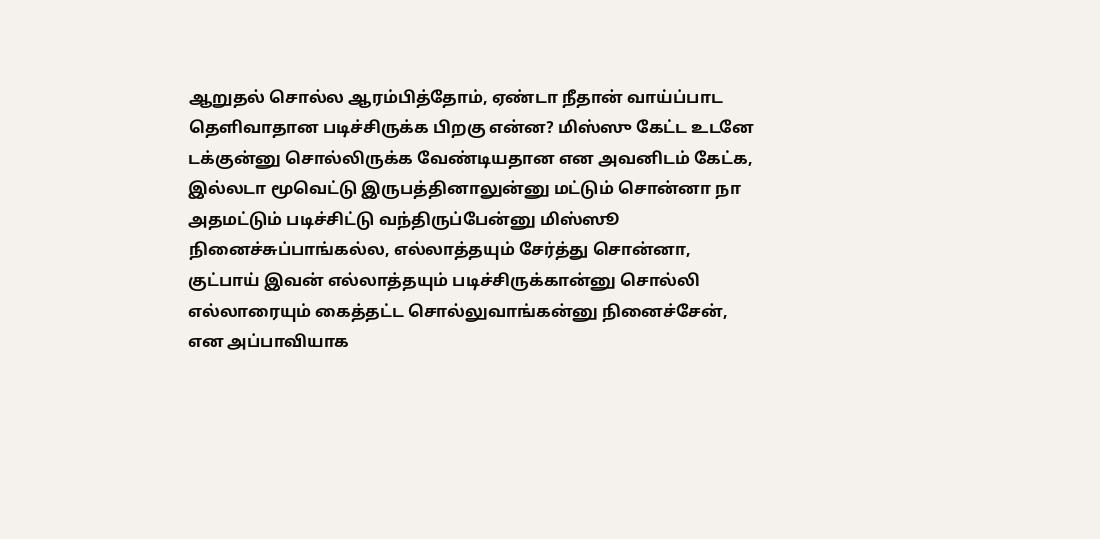ஆறுதல் சொல்ல ஆரம்பித்தோம், ஏண்டா நீதான் வாய்ப்பாட தெளிவாதான படிச்சிருக்க பிறகு என்ன? மிஸ்ஸு கேட்ட உடனே டக்குன்னு சொல்லிருக்க வேண்டியதான என அவனிடம் கேட்க, இல்லடா மூவெட்டு இருபத்தினாலுன்னு மட்டும் சொன்னா நா அதமட்டும் படிச்சிட்டு வந்திருப்பேன்னு மிஸ்ஸூ நினைச்சுப்பாங்கல்ல, எல்லாத்தயும் சேர்த்து சொன்னா, குட்பாய் இவன் எல்லாத்தயும் படிச்சிருக்கான்னு சொல்லி எல்லாரையும் கைத்தட்ட சொல்லுவாங்கன்னு நினைச்சேன், என அப்பாவியாக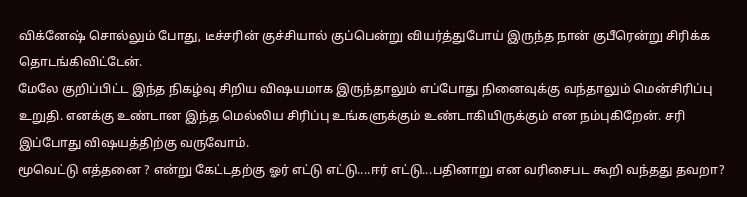விக்னேஷ் சொல்லும் போது, டீச்சரின் குச்சியால் குப்பென்று வியர்த்துபோய் இருந்த நான் குபீரென்று சிரிக்க தொடங்கிவிட்டேன்.
மேலே குறிப்பிட்ட இந்த நிகழ்வு சிறிய விஷயமாக இருந்தாலும் எப்போது நினைவுக்கு வந்தாலும் மென்சிரிப்பு உறுதி. எனக்கு உண்டான இந்த மெல்லிய சிரிப்பு உங்களுக்கும் உண்டாகியிருக்கும் என நம்புகிறேன். சரி இப்போது விஷயத்திற்கு வருவோம்.
மூவெட்டு எத்தனை ? என்று கேட்டதற்கு ஓர் எட்டு எட்டு....ஈர் எட்டு...பதினாறு என வரிசைபட கூறி வந்தது தவறா?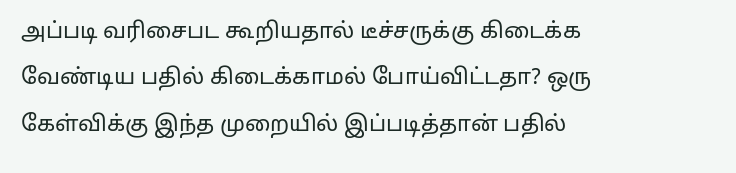அப்படி வரிசைபட கூறியதால் டீச்சருக்கு கிடைக்க வேண்டிய பதில் கிடைக்காமல் போய்விட்டதா? ஒரு கேள்விக்கு இந்த முறையில் இப்படித்தான் பதில்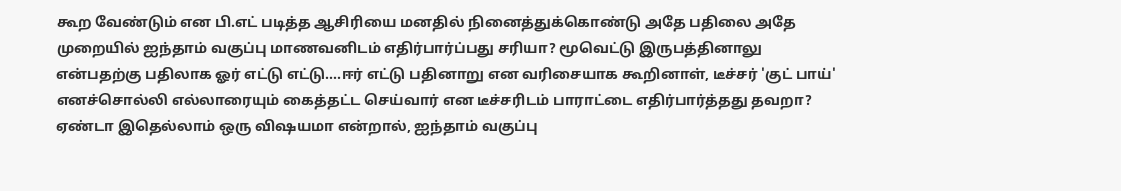கூற வேண்டும் என பி.எட் படித்த ஆசிரியை மனதில் நினைத்துக்கொண்டு அதே பதிலை அதே முறையில் ஐந்தாம் வகுப்பு மாணவனிடம் எதிர்பார்ப்பது சரியா? மூவெட்டு இருபத்தினாலு என்பதற்கு பதிலாக ஓர் எட்டு எட்டு....ஈர் எட்டு பதினாறு என வரிசையாக கூறினாள், டீச்சர் 'குட் பாய்' எனச்சொல்லி எல்லாரையும் கைத்தட்ட செய்வார் என டீச்சரிடம் பாராட்டை எதிர்பார்த்தது தவறா?
ஏண்டா இதெல்லாம் ஒரு விஷயமா என்றால், ஐந்தாம் வகுப்பு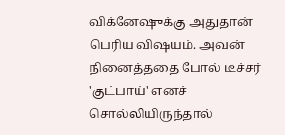விக்னேஷுக்கு அதுதான் பெரிய விஷயம். அவன் நினைத்ததை போல் டீச்சர் 'குட்பாய்' எனச் சொல்லியிருந்தால்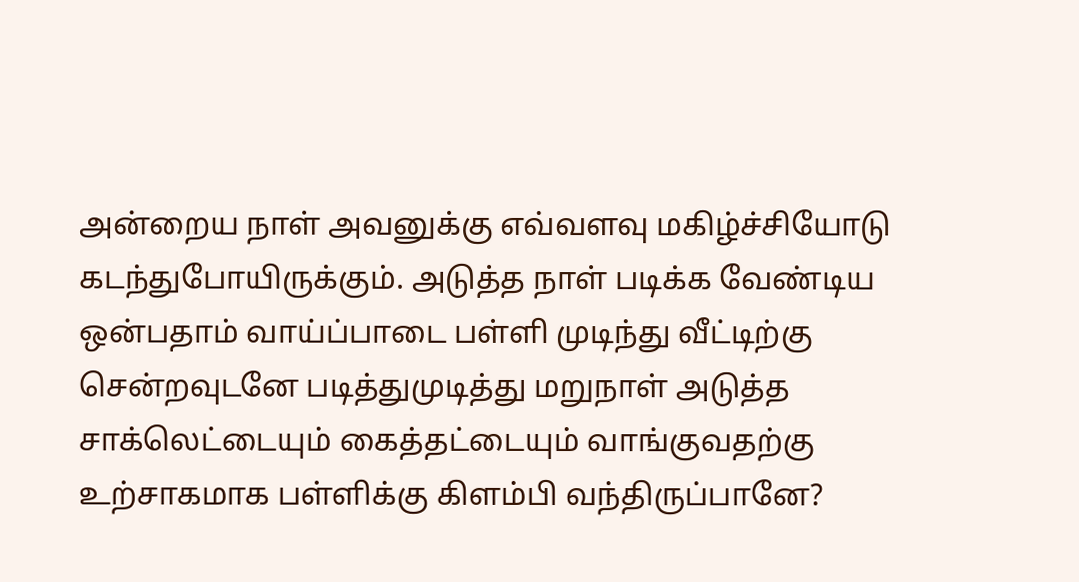அன்றைய நாள் அவனுக்கு எவ்வளவு மகிழ்ச்சியோடு கடந்துபோயிருக்கும். அடுத்த நாள் படிக்க வேண்டிய ஒன்பதாம் வாய்ப்பாடை பள்ளி முடிந்து வீட்டிற்கு சென்றவுடனே படித்துமுடித்து மறுநாள் அடுத்த சாக்லெட்டையும் கைத்தட்டையும் வாங்குவதற்கு உற்சாகமாக பள்ளிக்கு கிளம்பி வந்திருப்பானே?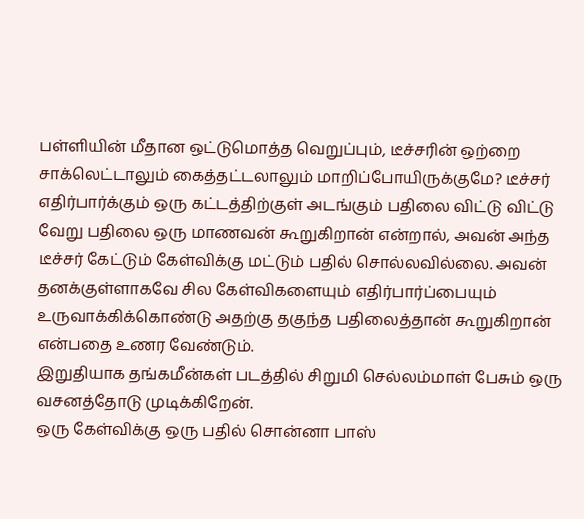பள்ளியின் மீதான ஒட்டுமொத்த வெறுப்பும், டீச்சரின் ஒற்றை சாக்லெட்டாலும் கைத்தட்டலாலும் மாறிப்போயிருக்குமே? டீச்சர் எதிர்பார்க்கும் ஒரு கட்டத்திற்குள் அடங்கும் பதிலை விட்டு விட்டு வேறு பதிலை ஒரு மாணவன் கூறுகிறான் என்றால், அவன் அந்த டீச்சர் கேட்டும் கேள்விக்கு மட்டும் பதில் சொல்லவில்லை. அவன் தனக்குள்ளாகவே சில கேள்விகளையும் எதிர்பார்ப்பையும் உருவாக்கிக்கொண்டு அதற்கு தகுந்த பதிலைத்தான் கூறுகிறான் என்பதை உணர வேண்டும்.
இறுதியாக தங்கமீன்கள் படத்தில் சிறுமி செல்லம்மாள் பேசும் ஒரு வசனத்தோடு முடிக்கிறேன்.
ஒரு கேள்விக்கு ஒரு பதில் சொன்னா பாஸ்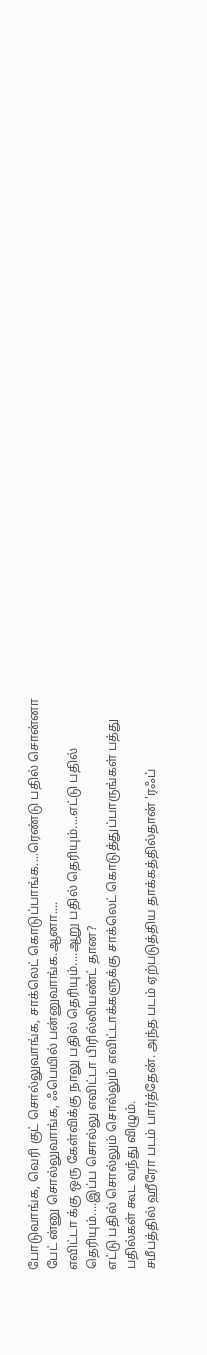போடுவாங்க, வெரி குட் சொல்லுவாங்க, சாக்லெட் கொடுப்பாங்க....ரெண்டு பதில் சொன்னா பேட் ன்னு சொல்லுவாங்க, ஃபெயில் பன்னுவாங்க.ஆனா....
எவிட்டா க்கு ஒரு கேள்விக்கு நாலு பதில் தெரியும்....ஆறு பதில் தெரியும்....எட்டு பதில் தெரியும்....இப்ப சொல்லு எவிட்டா பிரில்லியண்ட் தான?
எட்டு பதில் சொல்லும் சொல்லும் எவிட்டாக்களுக்கு சாக்லெட் கொடுத்துப்பாருங்கள் பத்து பதில்கள் கூட வந்து விழும்.
சமீபத்தில் ஹீரோ படம் பார்த்தேன். அந்த படம் ஏற்படுத்திய தாக்கத்தில்தான் 'ரஃப்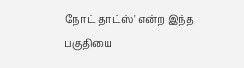நோட் தாட்ஸ்' என்ற இந்த பகுதியை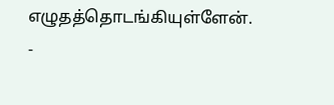எழுதத்தொடங்கியுள்ளேன்.
-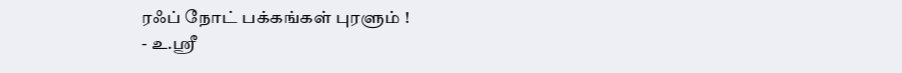ரஃப் நோட் பக்கங்கள் புரளும் !
- உ.ஸ்ரீ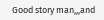Good story man,,,and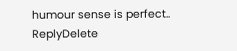humour sense is perfect..
ReplyDelete